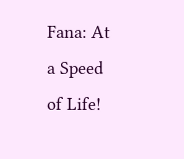Fana: At a Speed of Life!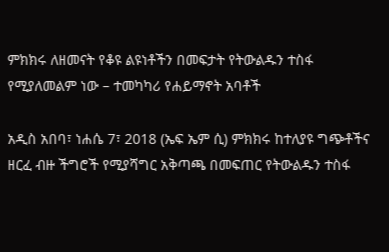ምክክሩ ለዘመናት የቆዩ ልዩነቶችን በመፍታት የትውልዱን ተስፋ የሚያለመልም ነው – ተመካካሪ የሐይማኖት አባቶች

አዲስ አበባ፣ ነሐሴ 7፣ 2018 (ኤፍ ኤም ሲ) ምክክሩ ከተለያዩ ግጭቶችና ዘርፈ ብዙ ችግሮች የሚያሻግር አቅጣጫ በመፍጠር የትውልዱን ተስፋ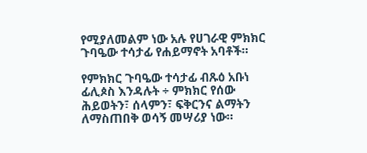የሚያለመልም ነው አሉ የሀገራዊ ምክክር ጉባዔው ተሳታፊ የሐይማኖት አባቶች።

የምክክር ጉባዔው ተሳታፊ ብጹዕ አቡነ ፊሊጶስ እንዳሉት ÷ ምክክር የሰው ሕይወትን፣ ሰላምን፣ ፍቅርንና ልማትን ለማስጠበቅ ወሳኝ መሣሪያ ነው።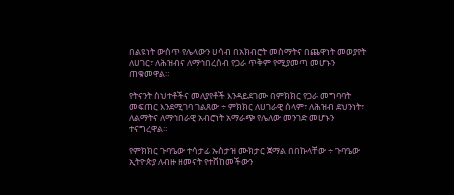በልዩነት ውስጥ የሌላውን ሀሳብ በአክብሮት መስማትና በጨዋነት መወያየት ለሀገር፣ ለሕዝብና ለማኅበረሰብ የጋራ ጥቅም የሚያመጣ መሆኑን ጠቁመዋል።

የትናንት ስህተቶችና መለያየቶች እንዳይደገሙ በምክክር የጋራ መግባባት መፍጠር እንደሚገባ ገልጸው ÷ ምክክር ለሀገራዊ ሰላም፣ ለሕዝብ ደህንነት፣ ለልማትና ለማኅበራዊ አብሮነት አማራጭ የሌለው መንገድ መሆኑን ተናግረዋል።

የምክክር ጉባዔው ተሳታፊ ኡስታዝ ሙክታር ጀማል በበኩላቸው ÷ ጉባዔው ኢትዮጵያ ለብዙ ዘመናት የተሸከመችውን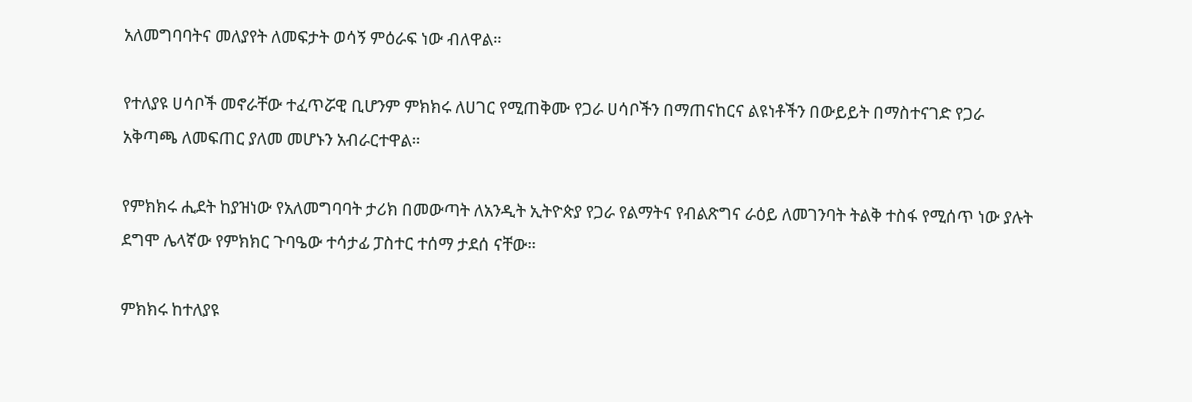አለመግባባትና መለያየት ለመፍታት ወሳኝ ምዕራፍ ነው ብለዋል።

የተለያዩ ሀሳቦች መኖራቸው ተፈጥሯዊ ቢሆንም ምክክሩ ለሀገር የሚጠቅሙ የጋራ ሀሳቦችን በማጠናከርና ልዩነቶችን በውይይት በማስተናገድ የጋራ አቅጣጫ ለመፍጠር ያለመ መሆኑን አብራርተዋል።

የምክክሩ ሒደት ከያዝነው የአለመግባባት ታሪክ በመውጣት ለአንዲት ኢትዮጵያ የጋራ የልማትና የብልጽግና ራዕይ ለመገንባት ትልቅ ተስፋ የሚሰጥ ነው ያሉት ደግሞ ሌላኛው የምክክር ጉባዔው ተሳታፊ ፓስተር ተሰማ ታደሰ ናቸው።

ምክክሩ ከተለያዩ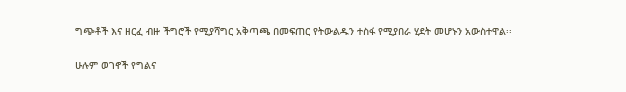ግጭቶች እና ዘርፈ ብዙ ችግሮች የሚያሻግር አቅጣጫ በመፍጠር የትውልዱን ተስፋ የሚያበራ ሂደት መሆኑን አውስተዋል፡፡

ሁሉም ወገኖች የግልና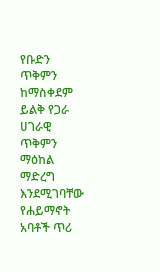የቡድን ጥቅምን ከማስቀደም ይልቅ የጋራ ሀገራዊ ጥቅምን ማዕከል ማድረግ እንደሚገባቸው የሐይማኖት አባቶች ጥሪ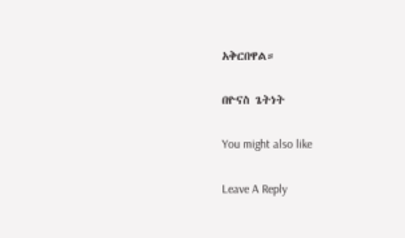አቅርበዋል።

በዮናስ ጌትነት

You might also like

Leave A Reply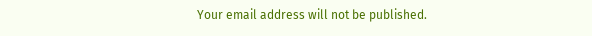Your email address will not be published.